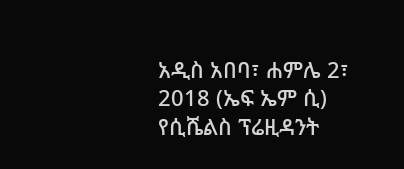አዲስ አበባ፣ ሐምሌ 2፣ 2018 (ኤፍ ኤም ሲ) የሲሼልስ ፕሬዚዳንት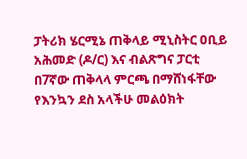ፓትሪክ ሄርሚኔ ጠቅላይ ሚኒስትር ዐቢይ አሕመድ (ዶ/ር) እና ብልጽግና ፓርቲ በ7ኛው ጠቅላላ ምርጫ በማሸነፋቸው የእንኳን ደስ አላችሁ መልዕክት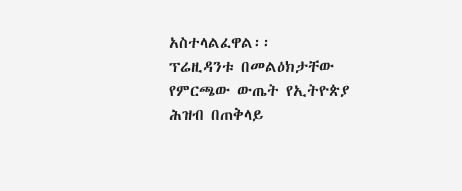አስተላልፈዋል፡፡
ፕሬዚዳንቱ በመልዕክታቸው የምርጫው ውጤት የኢትዮጵያ ሕዝብ በጠቅላይ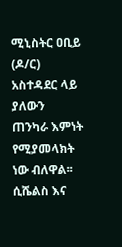ሚኒስትር ዐቢይ (ዶ/ር) አስተዳደር ላይ ያለውን ጠንካራ እምነት የሚያመላክት ነው ብለዋል፡፡
ሲሼልስ እና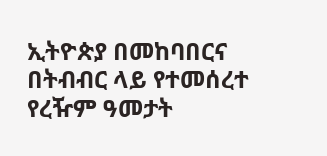ኢትዮጵያ በመከባበርና በትብብር ላይ የተመሰረተ የረዥም ዓመታት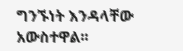ግንኙነት እንዳላቸው አውስተዋል፡፡